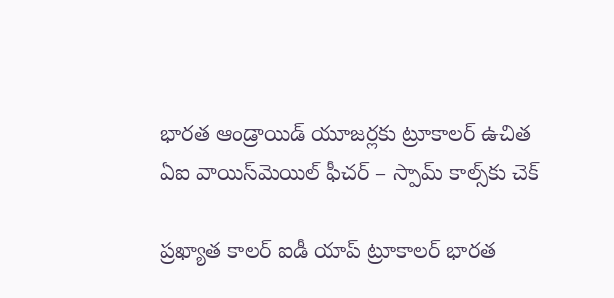భారత ఆండ్రాయిడ్ యూజర్లకు ట్రూకాలర్ ఉచిత ఏఐ వాయిస్‌మెయిల్ ఫీచర్ – స్పామ్ కాల్స్‌కు చెక్

ప్రఖ్యాత కాలర్ ఐడీ యాప్ ట్రూకాలర్ భారత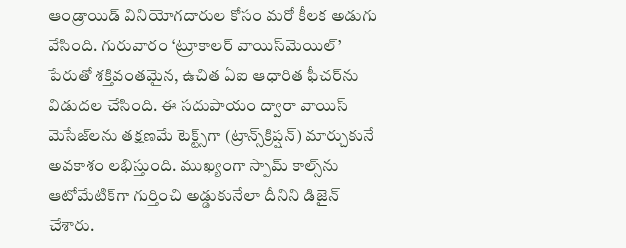ఆండ్రాయిడ్ వినియోగదారుల కోసం మరో కీలక అడుగు వేసింది. గురువారం ‘ట్రూకాలర్ వాయిస్‌మెయిల్’ పేరుతో శక్తివంతమైన, ఉచిత ఏఐ ఆధారిత ఫీచర్‌ను విడుదల చేసింది. ఈ సదుపాయం ద్వారా వాయిస్ మెసేజ్‌లను తక్షణమే టెక్ట్స్‌గా (ట్రాన్స్‌క్రిప్షన్) మార్చుకునే అవకాశం లభిస్తుంది. ముఖ్యంగా స్పామ్ కాల్స్‌ను ఆటోమేటిక్‌గా గుర్తించి అడ్డుకునేలా దీనిని డిజైన్ చేశారు.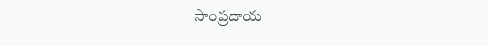సాంప్రదాయ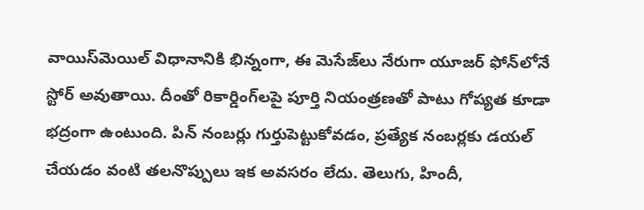వాయిస్‌మెయిల్ విధానానికి భిన్నంగా, ఈ మెసేజ్‌లు నేరుగా యూజర్ ఫోన్‌లోనే స్టోర్ అవుతాయి. దీంతో రికార్డింగ్‌లపై పూర్తి నియంత్రణతో పాటు గోప్యత కూడా భద్రంగా ఉంటుంది. పిన్ నంబర్లు గుర్తుపెట్టుకోవడం, ప్రత్యేక నంబర్లకు డయల్ చేయడం వంటి తలనొప్పులు ఇక అవసరం లేదు. తెలుగు, హిందీ,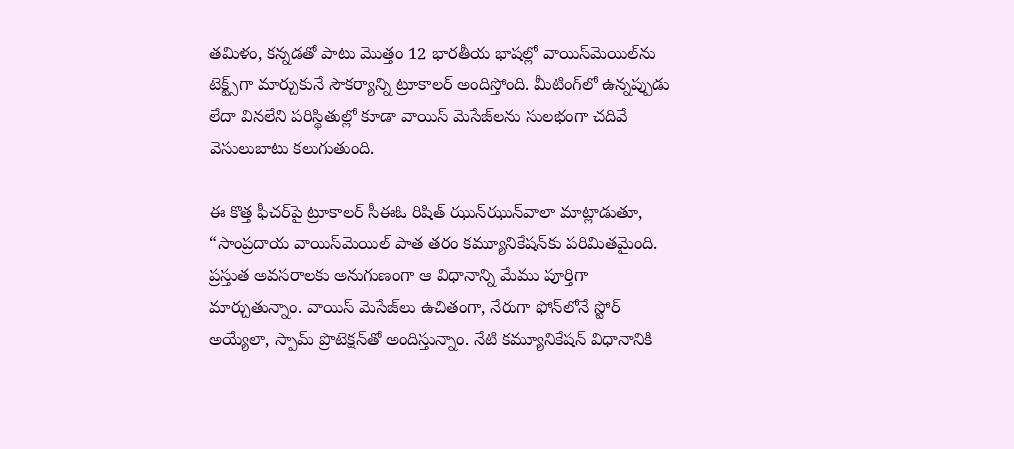తమిళం, కన్నడతో పాటు మొత్తం 12 భారతీయ భాషల్లో వాయిస్‌మెయిల్‌ను టెక్ట్స్‌గా మార్చుకునే సౌకర్యాన్ని ట్రూకాలర్ అందిస్తోంది. మీటింగ్‌లో ఉన్నప్పుడు లేదా వినలేని పరిస్థితుల్లో కూడా వాయిస్ మెసేజ్‌లను సులభంగా చదివే వెసులుబాటు కలుగుతుంది.

ఈ కొత్త ఫీచర్‌పై ట్రూకాలర్ సీఈఓ రిషిత్ ఝున్‌ఝున్‌వాలా మాట్లాడుతూ, “సాంప్రదాయ వాయిస్‌మెయిల్ పాత తరం కమ్యూనికేషన్‌కు పరిమితమైంది. ప్రస్తుత అవసరాలకు అనుగుణంగా ఆ విధానాన్ని మేము పూర్తిగా మార్చుతున్నాం. వాయిస్ మెసేజ్‌లు ఉచితంగా, నేరుగా ఫోన్‌లోనే స్టోర్ అయ్యేలా, స్పామ్ ప్రొటెక్షన్‌తో అందిస్తున్నాం. నేటి కమ్యూనికేషన్ విధానానికి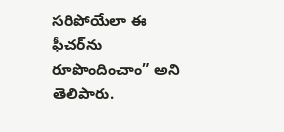సరిపోయేలా ఈ ఫీచర్‌ను రూపొందించాం” అని తెలిపారు.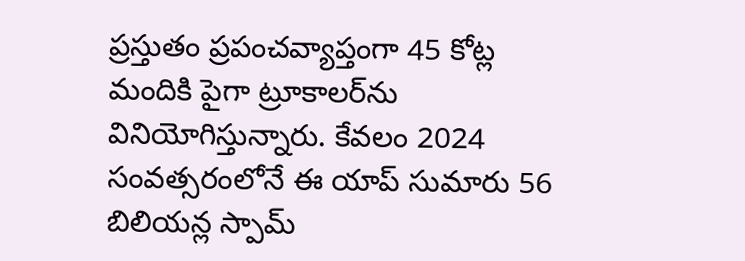ప్రస్తుతం ప్రపంచవ్యాప్తంగా 45 కోట్ల మందికి పైగా ట్రూకాలర్‌ను వినియోగిస్తున్నారు. కేవలం 2024 సంవత్సరంలోనే ఈ యాప్ సుమారు 56 బిలియన్ల స్పామ్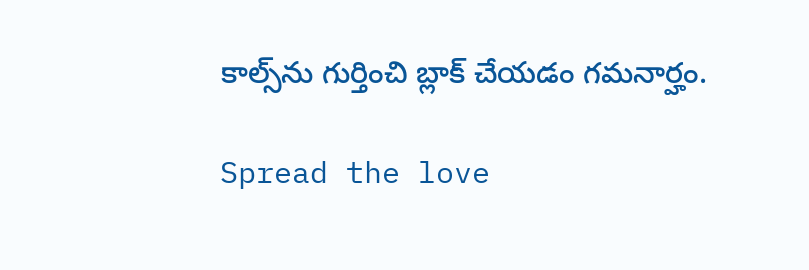కాల్స్‌ను గుర్తించి బ్లాక్ చేయడం గమనార్హం.

Spread the love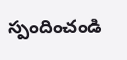స్పందించండి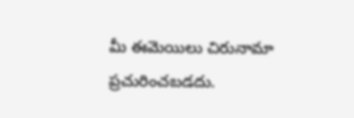మీ ఈమెయిలు చిరునామా ప్రచురించబడదు.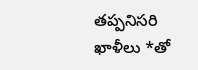తప్పనిసరి ఖాళీలు *తో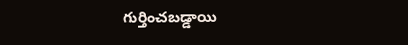గుర్తించబడ్డాయి